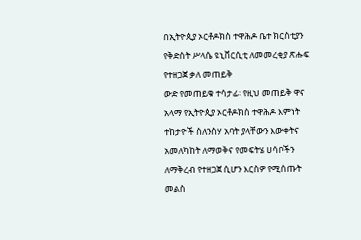በኢትዮጲያ ኦርቶዶክስ ተዋሕዶ ቤተ ክርስቲያን የቅድስት ሥላሴ ዩኒቨርሲቲ ለመመረቂያ ጽሑፍ የተዘጋጀ ቃለ መጠይቅ
ውድ የመጠይቁ ተሳታፊ፡ የዚህ መጠይቅ ዋና አላማ የኢትዮጲያ ኦርቶዶክስ ተዋሕዶ እምነት ተከታዮች ስለንስሃ አባት ያላቸውን እውቀትና አመለካከት ለማወቅና የመፍትሄ ሀሳቦችን ለማቅረብ የተዘጋጀ ሲሆን እርስዎ የሚሰጡት መልስ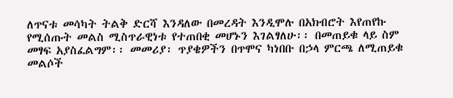ለጥናቱ መሳካት ትልቅ ድርሻ እንዳለው በመረዳት እንዲሞሉ በአክብሮት እየጠየኩ የሚሰጡት መልስ ሚስጥራዊነቱ የተጠበቂ መሆኑን እገልፃለሁ፡፡ በመጠይቁ ላይ ስም መፃፍ አያስፈልግም፡፡ መመሪያ፡ ጥያቄዎችን በጥሞና ካነበቡ በኃላ ምርጫ ለሚጠይቁ መልሶች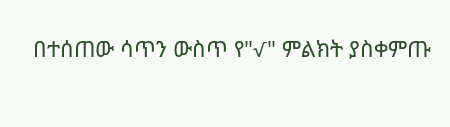በተሰጠው ሳጥን ውስጥ የ"√" ምልክት ያስቀምጡ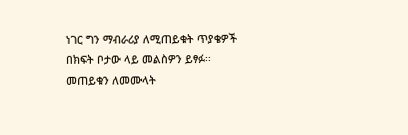ነገር ግን ማብራሪያ ለሚጠይቁት ጥያቄዎች በክፍት ቦታው ላይ መልስዎን ይፃፉ፡፡ መጠይቁን ለመሙላት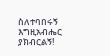ስለተባበሩኝ እግዚአብሔር ያክብርልኝ!